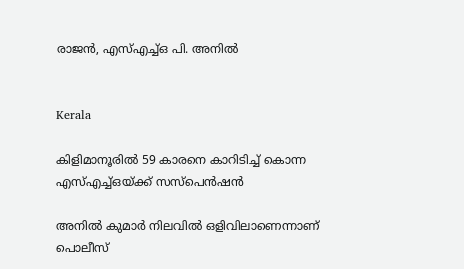രാജൻ, എസ്എച്ച്ഒ പി. അനിൽ


Kerala

കിളിമാനൂരിൽ 59 കാരനെ കാറിടിച്ച് കൊന്ന എസ്എച്ച്ഒയ്ക്ക് സസ്പെൻഷൻ

അനിൽ കുമാർ നിലവിൽ ഒളിവിലാണെന്നാണ് പൊലീസ്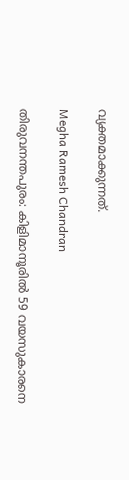വ്യക്തമാക്കുന്നത്.

Megha Ramesh Chandran

തിരുവനന്തപുരം: കിളിമാനൂരിൽ 59 വയസുകാരനെ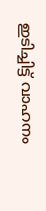ഇടിച്ചിട്ട് വാഹനം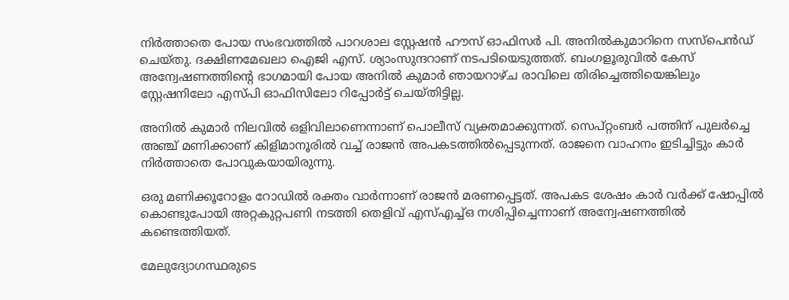നിർത്താതെ പോയ സംഭവത്തിൽ പാറശാല സ്റ്റേഷൻ ഹൗസ് ഓഫിസർ പി. അനിൽകുമാറിനെ സസ്പെൻഡ് ചെയ്തു. ദക്ഷിണമേഖലാ ഐജി എസ്. ശ്യാംസുന്ദറാണ് നടപടിയെടുത്തത്. ബംഗളൂരുവിൽ കേസ് അന്വേഷണത്തിന്‍റെ ഭാഗമായി പോയ അനിൽ കുമാർ ഞായറാഴ്ച രാവിലെ തിരിച്ചെത്തിയെങ്കിലും സ്റ്റേഷനിലോ എസ്പി ഓഫിസിലോ റിപ്പോർട്ട് ചെയ്തിട്ടില്ല.

അനിൽ കുമാർ നിലവിൽ ഒളിവിലാണെന്നാണ് പൊലീസ് വ്യക്തമാക്കുന്നത്. സെപ്റ്റംബർ പത്തിന് പുലർച്ചെ അഞ്ച് മണിക്കാണ് കിളിമാനൂരിൽ വച്ച് രാജൻ അപകടത്തിൽപ്പെടുന്നത്. രാജനെ വാഹനം ഇടിച്ചിട്ടും കാർ നിർത്താതെ പോവുകയായിരുന്നു.

ഒരു മണിക്കൂറോളം റോഡിൽ രക്തം വാർന്നാണ് രാജൻ മരണപ്പെട്ടത്. അപകട ശേഷം കാർ വർക്ക് ഷോപ്പിൽ കൊണ്ടുപോയി അറ്റകുറ്റപണി നടത്തി തെളിവ് എസ്എച്ച്ഒ നശിപ്പിച്ചെന്നാണ് അന്വേഷണത്തിൽ കണ്ടെത്തിയത്.

മേലുദ്യോഗസ്ഥരുടെ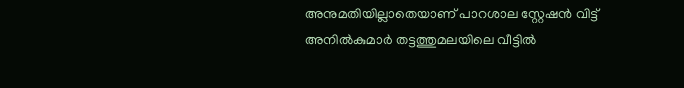അനുമതിയില്ലാതെയാണ് പാറശാല സ്റ്റേഷൻ വിട്ട് അനിൽകുമാര്‍ തട്ടത്തുമലയിലെ വീട്ടിൽ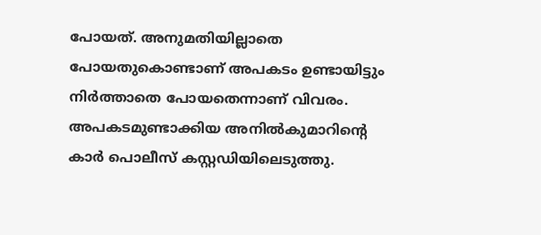പോയത്. അനുമതിയില്ലാതെ പോയതുകൊണ്ടാണ് അപകടം ഉണ്ടായിട്ടും നിർത്താതെ പോയതെന്നാണ് വിവരം. അപകടമുണ്ടാക്കിയ അനിൽകുമാറിന്‍റെ കാര്‍ പൊലീസ് കസ്റ്റഡിയിലെടുത്തു.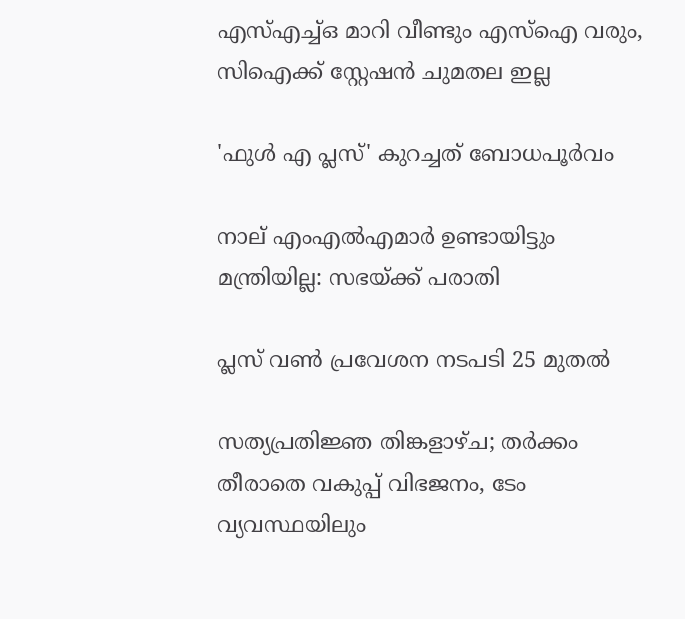എസ്എച്ച്ഒ മാറി വീണ്ടും എസ്ഐ വരും, സിഐക്ക് സ്റ്റേഷൻ ചുമതല ഇല്ല

'ഫുൾ എ പ്ലസ്' കുറച്ചത് ബോധപൂർവം

നാല് എംഎൽഎമാർ ഉണ്ടായിട്ടും മന്ത്രിയില്ല: സഭയ്ക്ക് പരാതി

പ്ലസ് വൺ പ്രവേശന നടപടി 25 മുതൽ

സത്യപ്രതിജ്ഞ തിങ്കളാഴ്ച; തർക്കം തീരാതെ വകുപ്പ് വിഭജനം, ടേം വ്യവസ്ഥയിലും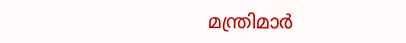മന്ത്രിമാർ